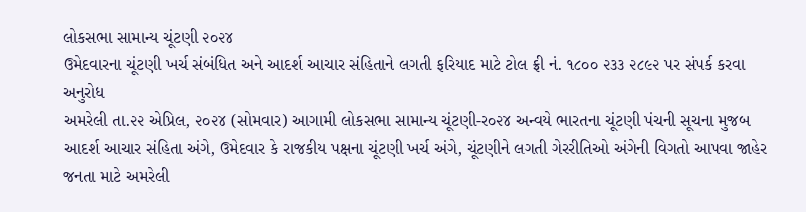લોકસભા સામાન્ય ચૂંટણી ૨૦૨૪
ઉમેદવારના ચૂંટણી ખર્ચ સંબંધિત અને આદર્શ આચાર સંહિતાને લગતી ફરિયાદ માટે ટોલ ફ્રી નં. ૧૮૦૦ ૨૩૩ ૨૮૯૨ પર સંપર્ક કરવા અનુરોધ
અમરેલી તા.૨૨ એપ્રિલ, ૨૦૨૪ (સોમવાર) આગામી લોકસભા સામાન્ય ચૂંટણી-ર૦૨૪ અન્વયે ભારતના ચૂંટણી પંચની સૂચના મુજબ આદર્શ આચાર સંહિતા અંગે, ઉમેદવાર કે રાજકીય પક્ષના ચૂંટણી ખર્ચ અંગે, ચૂંટણીને લગતી ગેરરીતિઓ અંગેની વિગતો આપવા જાહેર જનતા માટે અમરેલી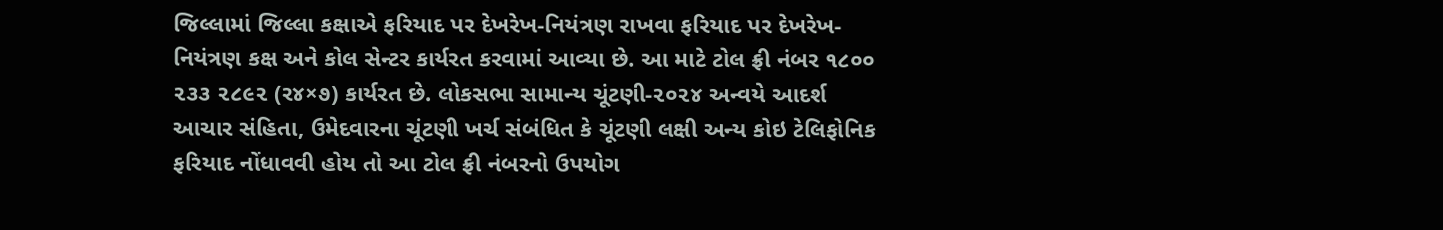જિલ્લામાં જિલ્લા કક્ષાએ ફરિયાદ પર દેખરેખ-નિયંત્રણ રાખવા ફરિયાદ પર દેખરેખ-નિયંત્રણ કક્ષ અને કોલ સેન્ટર કાર્યરત કરવામાં આવ્યા છે. આ માટે ટોલ ફ્રી નંબર ૧૮૦૦ ૨૩૩ ૨૮૯૨ (ર૪×૭) કાર્યરત છે. લોકસભા સામાન્ય ચૂંટણી-૨૦૨૪ અન્વયે આદર્શ આચાર સંહિતા, ઉમેદવારના ચૂંટણી ખર્ચ સંબંધિત કે ચૂંટણી લક્ષી અન્ય કોઇ ટેલિફોનિક ફરિયાદ નોંધાવવી હોય તો આ ટોલ ફ્રી નંબરનો ઉપયોગ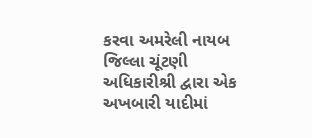કરવા અમરેલી નાયબ જિલ્લા ચૂંટણી અધિકારીશ્રી દ્વારા એક અખબારી યાદીમાં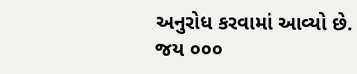અનુરોધ કરવામાં આવ્યો છે.
જય ૦૦૦